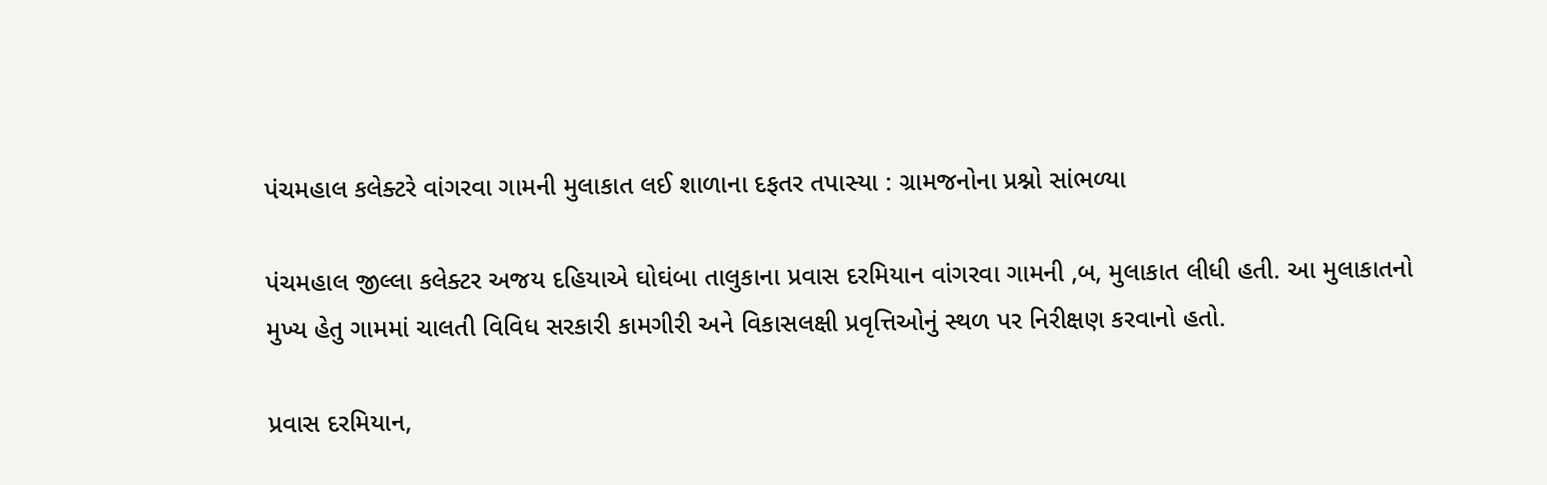પંચમહાલ કલેક્ટરે વાંગરવા ગામની મુલાકાત લઈ શાળાના દફતર તપાસ્યા : ગ્રામજનોના પ્રશ્નો સાંભળ્યા

પંચમહાલ જીલ્લા કલેક્ટર અજય દહિયાએ ઘોઘંબા તાલુકાના પ્રવાસ દરમિયાન વાંગરવા ગામની ‚બ‚ મુલાકાત લીધી હતી. આ મુલાકાતનો મુખ્ય હેતુ ગામમાં ચાલતી વિવિધ સરકારી કામગીરી અને વિકાસલક્ષી પ્રવૃત્તિઓનું સ્થળ પર નિરીક્ષણ કરવાનો હતો.

પ્રવાસ દરમિયાન,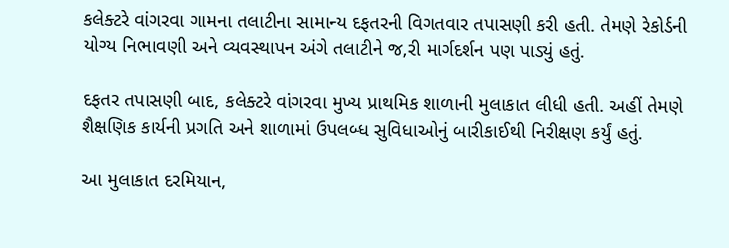કલેક્ટરે વાંગરવા ગામના તલાટીના સામાન્ય દફતરની વિગતવાર તપાસણી કરી હતી. તેમણે રેકોર્ડની યોગ્ય નિભાવણી અને વ્યવસ્થાપન અંગે તલાટીને જ‚રી માર્ગદર્શન પણ પાડ્યું હતું.

દફતર તપાસણી બાદ, કલેક્ટરે વાંગરવા મુખ્ય પ્રાથમિક શાળાની મુલાકાત લીધી હતી. અહીં તેમણે શૈક્ષણિક કાર્યની પ્રગતિ અને શાળામાં ઉપલબ્ધ સુવિધાઓનું બારીકાઈથી નિરીક્ષણ કર્યું હતું.

આ મુલાકાત દરમિયાન,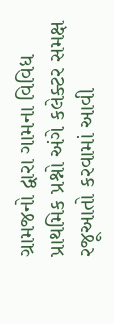ગ્રામજનો દ્વારા ગામના વિવિધ પ્રાથમિક પ્રશ્નો અંગે કલેક્ટર સમક્ષ રજૂઆતો કરવામાં આવી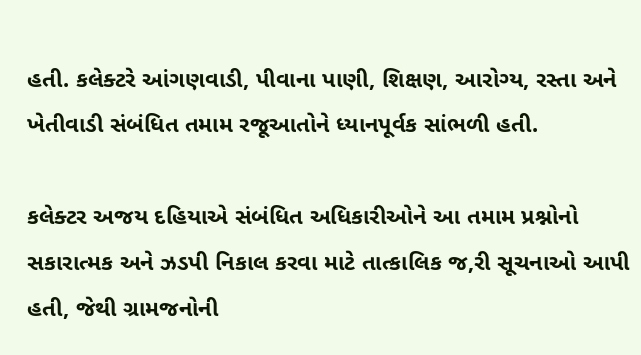હતી. કલેક્ટરે આંગણવાડી, પીવાના પાણી, શિક્ષણ, આરોગ્ય, રસ્તા અને ખેતીવાડી સંબંધિત તમામ રજૂઆતોને ધ્યાનપૂર્વક સાંભળી હતી.

કલેક્ટર અજય દહિયાએ સંબંધિત અધિકારીઓને આ તમામ પ્રશ્નોનો સકારાત્મક અને ઝડપી નિકાલ કરવા માટે તાત્કાલિક જ‚રી સૂચનાઓ આપી હતી, જેથી ગ્રામજનોની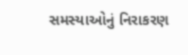સમસ્યાઓનું નિરાકરણ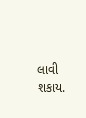લાવી શકાય.